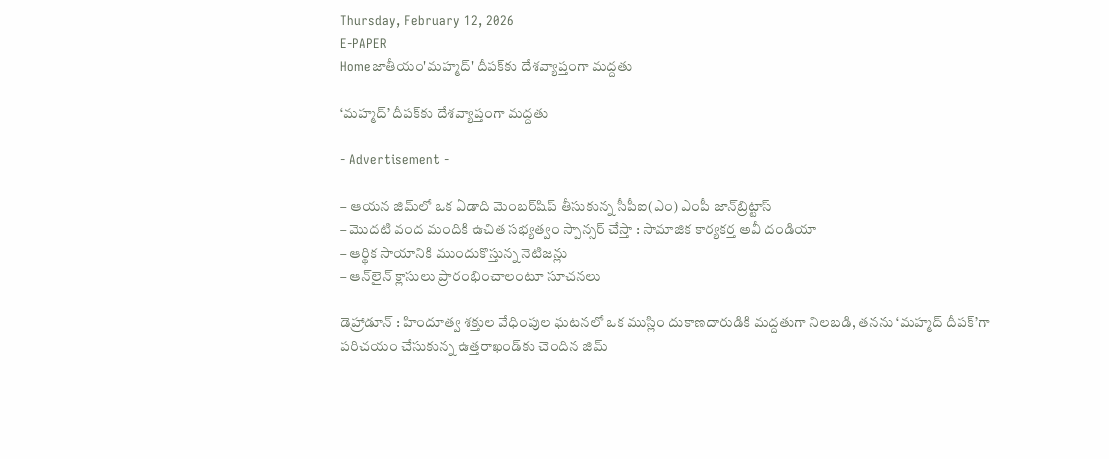Thursday, February 12, 2026
E-PAPER
Homeజాతీయం'మహ్మద్‌' దీపక్‌కు దేశవ్యాప్తంగా మద్దతు

‘మహ్మద్‌’ దీపక్‌కు దేశవ్యాప్తంగా మద్దతు

- Advertisement -

– ఆయన జిమ్‌లో ఒక ఏడాది మెంబర్‌షిప్‌ తీసుకున్న సీపీఐ(ఎం) ఎంపీ జాన్‌బ్రిట్టాస్‌
– మొదటి వంద మందికి ఉచిత సభ్యత్వం స్పాన్సర్‌ చేస్తా : సామాజిక కార్యకర్త అవీ దండియా
– ఆర్థిక సాయానికి ముందుకొస్తున్న నెటిజన్లు
– ఆన్‌లైన్‌ క్లాసులు ప్రారంభించాలంటూ సూచనలు

డెహ్రాడూన్‌ : హిందూత్వ శక్తుల వేధింపుల ఘటనలో ఒక ముస్లిం దుకాణదారుడికి మద్దతుగా నిలబడి, తనను ‘మహ్మద్‌ దీపక్‌’గా పరిచయం చేసుకున్న ఉత్తరాఖండ్‌కు చెందిన జిమ్‌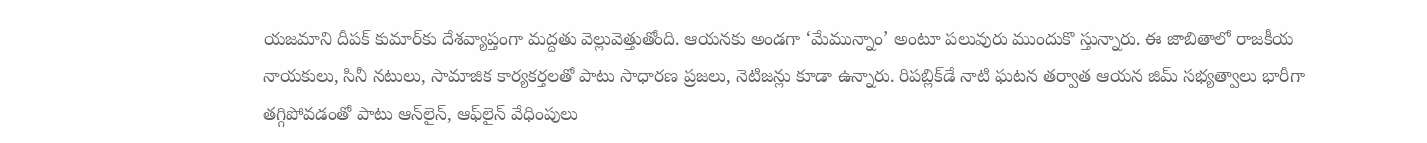యజమాని దీపక్‌ కుమార్‌కు దేశవ్యాప్తంగా మద్దతు వెల్లువెత్తుతోంది. ఆయనకు అండగా ‘మేమున్నాం’ అంటూ పలువురు ముందుకొ స్తున్నారు. ఈ జాబితాలో రాజకీయ నాయకులు, సినీ నటులు, సామాజిక కార్యకర్తలతో పాటు సాధారణ ప్రజలు, నెటిజన్లు కూడా ఉన్నారు. రిపబ్లిక్‌డే నాటి ఘటన తర్వాత ఆయన జిమ్‌ సభ్యత్వాలు భారీగా తగ్గిపోవడంతో పాటు ఆన్‌లైన్‌, ఆఫ్‌లైన్‌ వేధింపులు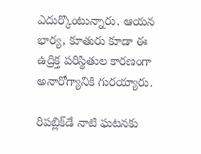ఎదుర్కొంటున్నారు. ఆయన భార్య, కూతురు కూడా ఈ ఉద్రిక్త పరిస్థితుల కారణంగా అనారోగ్యానికి గురయ్యారు.

రిపబ్లిక్‌డే నాటి ఘటనకు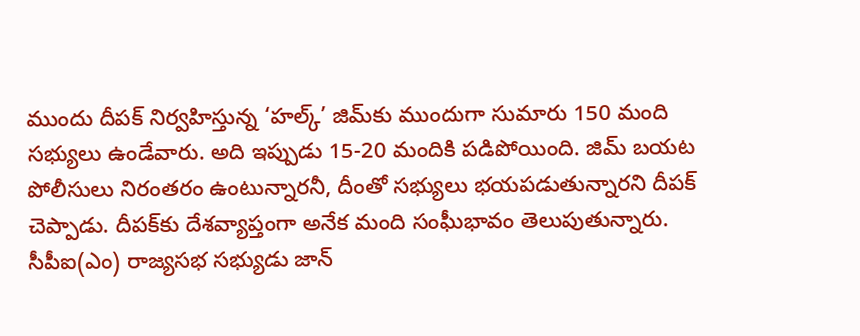ముందు దీపక్‌ నిర్వహిస్తున్న ‘హల్క్‌’ జిమ్‌కు ముందుగా సుమారు 150 మంది సభ్యులు ఉండేవారు. అది ఇప్పుడు 15-20 మందికి పడిపోయింది. జిమ్‌ బయట పోలీసులు నిరంతరం ఉంటున్నారనీ, దీంతో సభ్యులు భయపడుతున్నారని దీపక్‌ చెప్పాడు. దీపక్‌కు దేశవ్యాప్తంగా అనేక మంది సంఘీభావం తెలుపుతున్నారు.
సీపీఐ(ఎం) రాజ్యసభ సభ్యుడు జాన్‌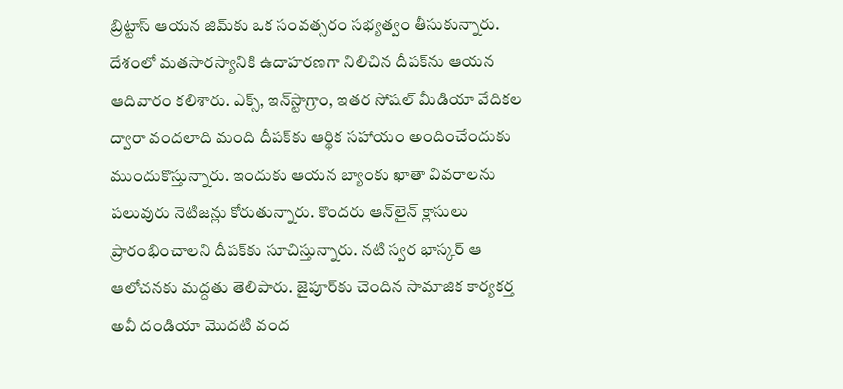బ్రిట్టాస్‌ ఆయన జిమ్‌కు ఒక సంవత్సరం సభ్యత్వం తీసుకున్నారు. దేశంలో మతసారస్యానికి ఉదాహరణగా నిలిచిన దీపక్‌ను ఆయన ఆదివారం కలిశారు. ఎక్స్‌, ఇన్‌స్టాగ్రాం, ఇతర సోషల్‌ మీడియా వేదికల ద్వారా వందలాది మంది దీపక్‌కు ఆర్థిక సహాయం అందించేందుకు ముందుకొస్తున్నారు. ఇందుకు ఆయన బ్యాంకు ఖాతా వివరాలను పలువురు నెటిజన్లు కోరుతున్నారు. కొందరు ఆన్‌లైన్‌ క్లాసులు ప్రారంభించాలని దీపక్‌కు సూచిస్తున్నారు. నటి స్వర భాస్కర్‌ ఆ ఆలోచనకు మద్దతు తెలిపారు. జైపూర్‌కు చెందిన సామాజిక కార్యకర్త అవీ దండియా మొదటి వంద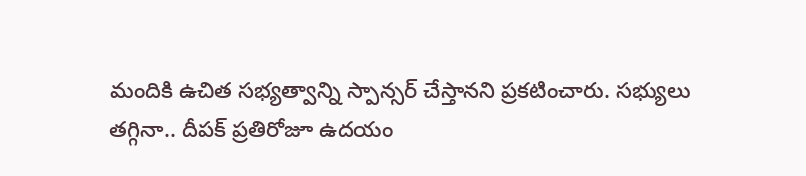మందికి ఉచిత సభ్యత్వాన్ని స్పాన్సర్‌ చేస్తానని ప్రకటించారు. సభ్యులు తగ్గినా.. దీపక్‌ ప్రతిరోజూ ఉదయం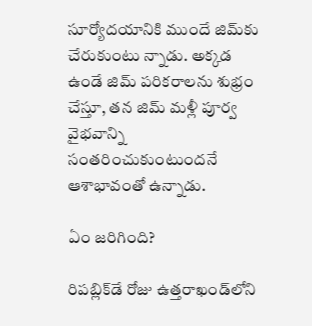సూర్యోదయానికి ముందే జిమ్‌కు చేరుకుంటు న్నాడు. అక్కడ ఉండే జిమ్‌ పరికరాలను శుభ్రం చేస్తూ, తన జిమ్‌ మళ్లీ పూర్వ వైభవాన్ని సంతరించుకుంటుందనే ఆశాభావంతో ఉన్నాడు.

ఏం జరిగింది?

రిపబ్లిక్‌డే రోజు ఉత్తరాఖండ్‌లోని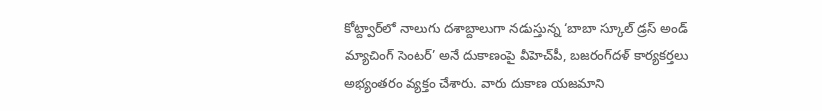కోట్ద్వార్‌లో నాలుగు దశాబ్దాలుగా నడుస్తున్న ‘బాబా స్కూల్‌ డ్రస్‌ అండ్‌ మ్యాచింగ్‌ సెంటర్‌’ అనే దుకాణంపై వీహెచ్‌పీ, బజరంగ్‌దళ్‌ కార్యకర్తలు అభ్యంతరం వ్యక్తం చేశారు. వారు దుకాణ యజమాని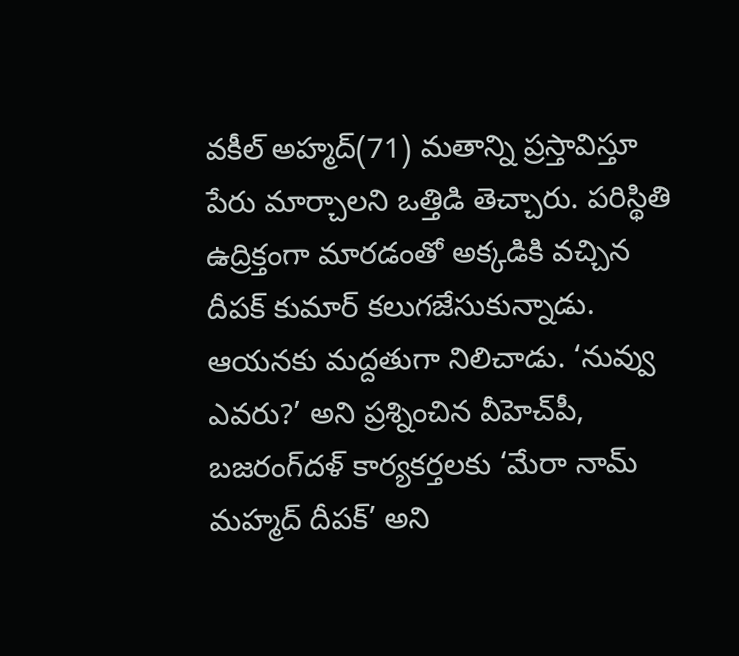వకీల్‌ అహ్మద్‌(71) మతాన్ని ప్రస్తావిస్తూ పేరు మార్చాలని ఒత్తిడి తెచ్చారు. పరిస్థితి ఉద్రిక్తంగా మారడంతో అక్కడికి వచ్చిన దీపక్‌ కుమార్‌ కలుగజేసుకున్నాడు. ఆయనకు మద్దతుగా నిలిచాడు. ‘నువ్వు ఎవరు?’ అని ప్రశ్నించిన వీహెచ్‌పీ, బజరంగ్‌దళ్‌ కార్యకర్తలకు ‘మేరా నామ్‌ మహ్మద్‌ దీపక్‌’ అని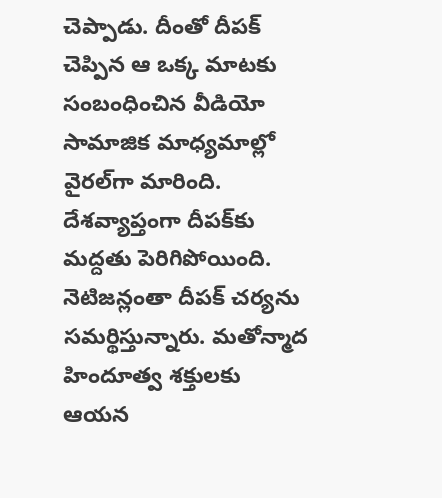చెప్పాడు. దీంతో దీపక్‌ చెప్పిన ఆ ఒక్క మాటకు సంబంధించిన వీడియో సామాజిక మాధ్యమాల్లో వైరల్‌గా మారింది. దేశవ్యాప్తంగా దీపక్‌కు మద్దతు పెరిగిపోయింది. నెటిజన్లంతా దీపక్‌ చర్యను సమర్థిస్తున్నారు. మతోన్మాద హిందూత్వ శక్తులకు ఆయన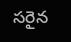సరైన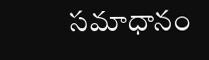సమాధానం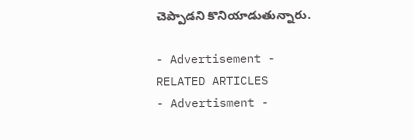చెప్పాడని కొనియాడుతున్నారు.

- Advertisement -
RELATED ARTICLES
- Advertisment -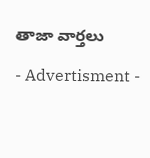తాజా వార్తలు

- Advertisment -